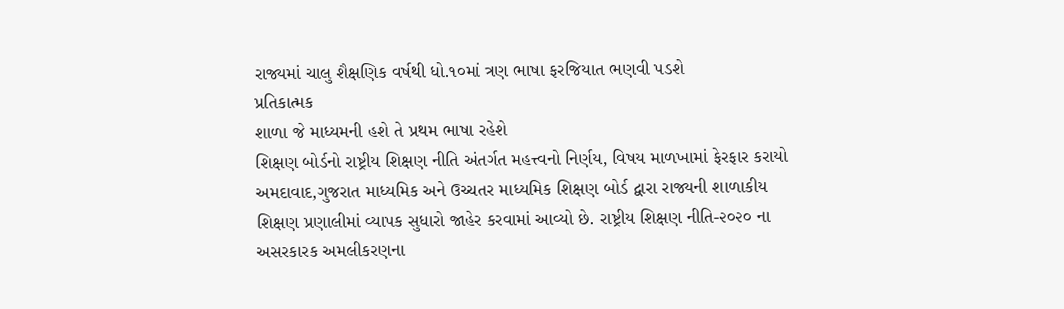રાજ્યમાં ચાલુ શૈક્ષણિક વર્ષથી ધો.૧૦માં ત્રણ ભાષા ફરજિયાત ભણવી પડશે
પ્રતિકાત્મક
શાળા જે માધ્યમની હશે તે પ્રથમ ભાષા રહેશે
શિક્ષણ બોર્ડનો રાષ્ટ્રીય શિક્ષણ નીતિ અંતર્ગત મહત્ત્વનો નિર્ણય, વિષય માળખામાં ફેરફાર કરાયો
અમદાવાદ,ગુજરાત માધ્યમિક અને ઉચ્ચતર માધ્યમિક શિક્ષણ બોર્ડ દ્વારા રાજ્યની શાળાકીય શિક્ષણ પ્રણાલીમાં વ્યાપક સુધારો જાહેર કરવામાં આવ્યો છે. રાષ્ટ્રીય શિક્ષણ નીતિ-૨૦૨૦ ના અસરકારક અમલીકરણના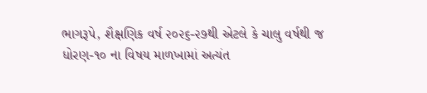ભાગરૂપે, શૈક્ષણિક વર્ષ ૨૦૨૬-૨૭થી એટલે કે ચાલુ વર્ષથી જ ધોરણ-૧૦ ના વિષય માળખામાં અત્યંત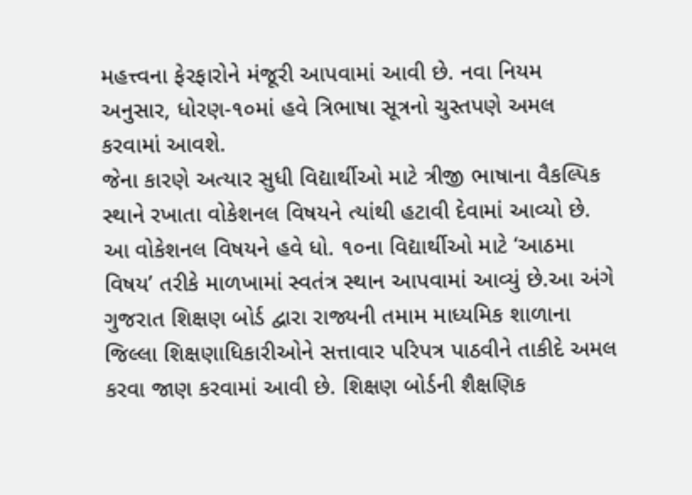મહત્ત્વના ફેરફારોને મંજૂરી આપવામાં આવી છે. નવા નિયમ અનુસાર, ધોરણ-૧૦માં હવે ત્રિભાષા સૂત્રનો ચુસ્તપણે અમલ કરવામાં આવશે.
જેના કારણે અત્યાર સુધી વિદ્યાર્થીઓ માટે ત્રીજી ભાષાના વૈકલ્પિક સ્થાને રખાતા વોકેશનલ વિષયને ત્યાંથી હટાવી દેવામાં આવ્યો છે. આ વોકેશનલ વિષયને હવે ધો. ૧૦ના વિદ્યાર્થીઓ માટે ‘આઠમા વિષય’ તરીકે માળખામાં સ્વતંત્ર સ્થાન આપવામાં આવ્યું છે.આ અંગે ગુજરાત શિક્ષણ બોર્ડ દ્વારા રાજ્યની તમામ માધ્યમિક શાળાના જિલ્લા શિક્ષણાધિકારીઓને સત્તાવાર પરિપત્ર પાઠવીને તાકીદે અમલ કરવા જાણ કરવામાં આવી છે. શિક્ષણ બોર્ડની શૈક્ષણિક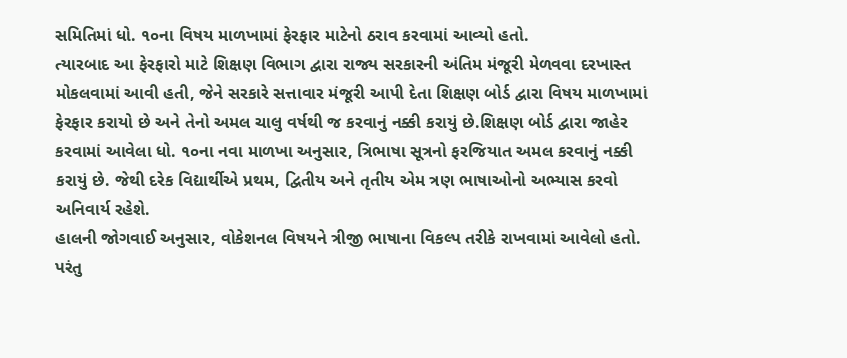સમિતિમાં ધો. ૧૦ના વિષય માળખામાં ફેરફાર માટેનો ઠરાવ કરવામાં આવ્યો હતો.
ત્યારબાદ આ ફેરફારો માટે શિક્ષણ વિભાગ દ્વારા રાજ્ય સરકારની અંતિમ મંજૂરી મેળવવા દરખાસ્ત મોકલવામાં આવી હતી, જેને સરકારે સત્તાવાર મંજૂરી આપી દેતા શિક્ષણ બોર્ડ દ્વારા વિષય માળખામાં ફેરફાર કરાયો છે અને તેનો અમલ ચાલુ વર્ષથી જ કરવાનું નક્કી કરાયું છે.શિક્ષણ બોર્ડ દ્વારા જાહેર કરવામાં આવેલા ધો. ૧૦ના નવા માળખા અનુસાર, ત્રિભાષા સૂત્રનો ફરજિયાત અમલ કરવાનું નક્કી કરાયું છે. જેથી દરેક વિદ્યાર્થીએ પ્રથમ, દ્વિતીય અને તૃતીય એમ ત્રણ ભાષાઓનો અભ્યાસ કરવો અનિવાર્ય રહેશે.
હાલની જોગવાઈ અનુસાર, વોકેશનલ વિષયને ત્રીજી ભાષાના વિકલ્પ તરીકે રાખવામાં આવેલો હતો. પરંતુ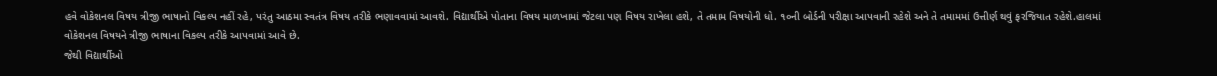હવે વોકેશનલ વિષય ત્રીજી ભાષાનો વિકલ્પ નહીં રહે, પરંતુ આઠમા સ્વતંત્ર વિષય તરીકે ભણાવવામાં આવશે. વિદ્યાર્થીએ પોતાના વિષય માળખામાં જેટલા પણ વિષય રાખેલા હશે, તે તમામ વિષયોની ધો. ૧૦ની બોર્ડની પરીક્ષા આપવાની રહેશે અને તે તમામમાં ઉત્તીર્ણ થવું ફરજિયાત રહેશે.હાલમાં વોકેશનલ વિષયને ત્રીજી ભાષાના વિકલ્પ તરીકે આપવામાં આવે છે.
જેથી વિદ્યાર્થીઓ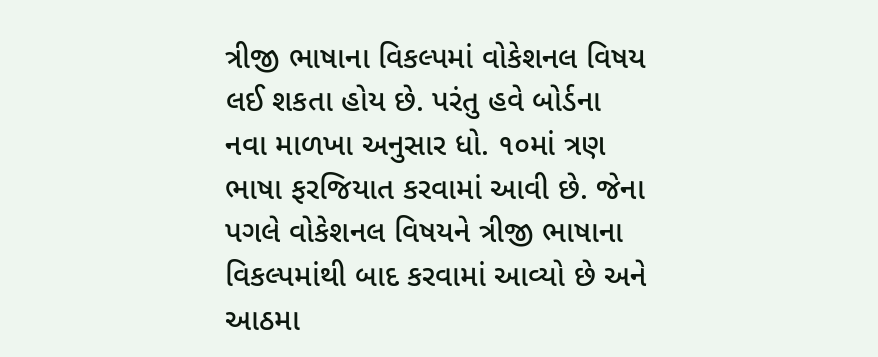ત્રીજી ભાષાના વિકલ્પમાં વોકેશનલ વિષય લઈ શકતા હોય છે. પરંતુ હવે બોર્ડના નવા માળખા અનુસાર ધો. ૧૦માં ત્રણ ભાષા ફરજિયાત કરવામાં આવી છે. જેના પગલે વોકેશનલ વિષયને ત્રીજી ભાષાના વિકલ્પમાંથી બાદ કરવામાં આવ્યો છે અને આઠમા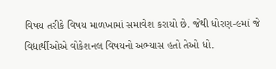વિષય તરીકે વિષય માળખામાં સમાવેશ કરાયો છે. જેથી ધોરણ-૯માં જે વિદ્યાર્થીઓએ વોકેશનલ વિષયનો અભ્યાસ હતો તેઓ ધો.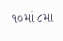૧૦માં ૮મા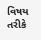વિષય તરીકે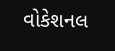વોકેશનલ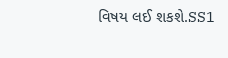વિષય લઈ શકશે.SS1